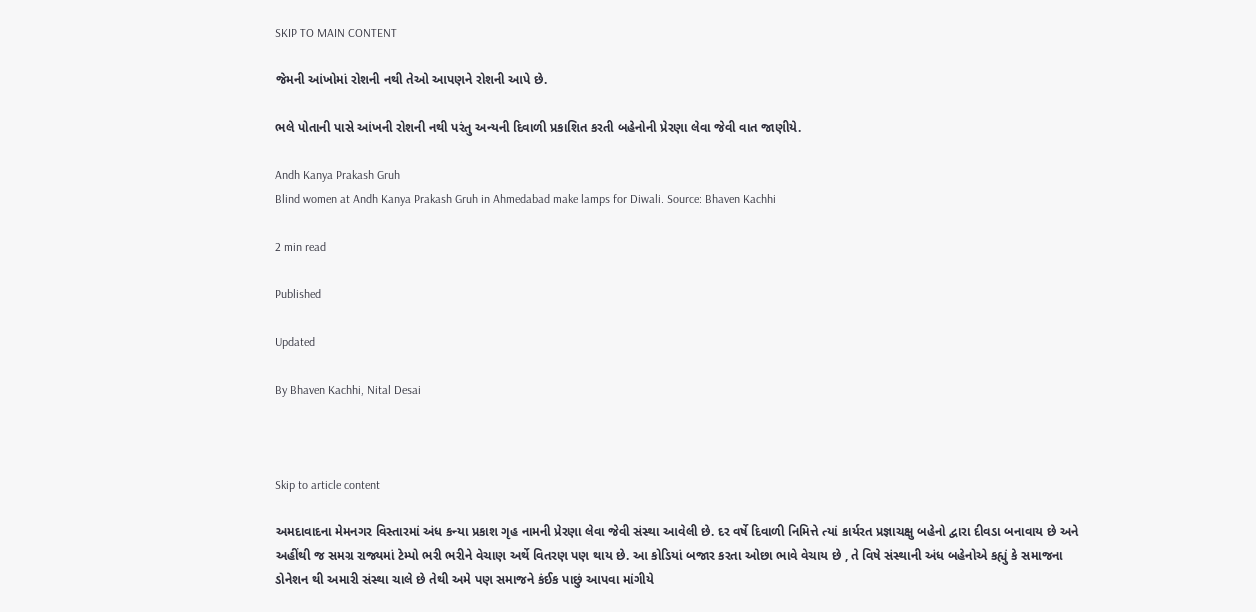SKIP TO MAIN CONTENT

જેમની આંખોમાં રોશની નથી તેઓ આપણને રોશની આપે છે.

ભલે પોતાની પાસે આંખની રોશની નથી પરંતુ અન્યની દિવાળી પ્રકાશિત કરતી બહેનોની પ્રેરણા લેવા જેવી વાત જાણીયે.

Andh Kanya Prakash Gruh
Blind women at Andh Kanya Prakash Gruh in Ahmedabad make lamps for Diwali. Source: Bhaven Kachhi

2 min read

Published

Updated

By Bhaven Kachhi, Nital Desai



Skip to article content

અમદાવાદના મેમનગર વિસ્તારમાં અંધ કન્યા પ્રકાશ ગૃહ નામની પ્રેરણા લેવા જેવી સંસ્થા આવેલી છે. દર વર્ષે દિવાળી નિમિત્તે ત્યાં કાર્યરત પ્રજ્ઞાચક્ષુ બહેનો દ્વારા દીવડા બનાવાય છે અને અહીંથી જ સમગ્ર રાજ્યમાં ટેમ્પો ભરી ભરીને વેચાણ અર્થે વિતરણ પણ થાય છે. આ કોડિયાં બજાર કરતા ઓછા ભાવે વેચાય છે , તે વિષે સંસ્થાની અંધ બહેનોએ કહ્યું કે સમાજના ડોનેશન થી અમારી સંસ્થા ચાલે છે તેથી અમે પણ સમાજને કંઈક પાછું આપવા માંગીયે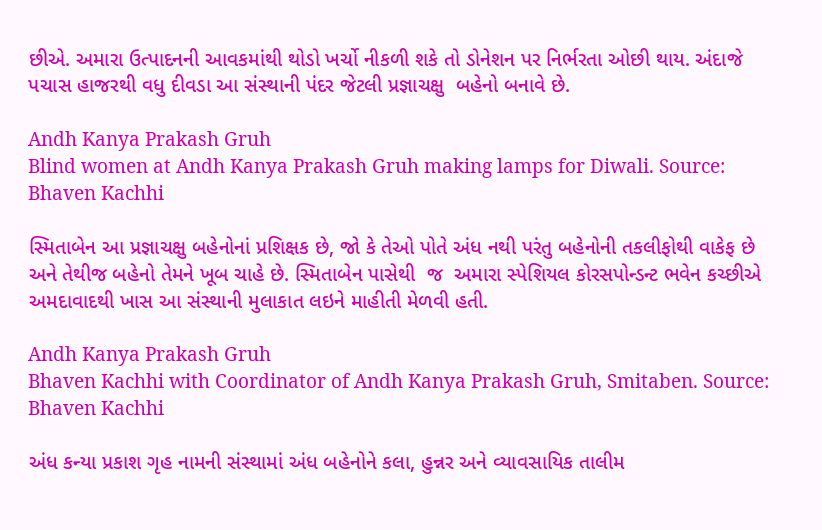છીએ. અમારા ઉત્પાદનની આવકમાંથી થોડો ખર્ચો નીકળી શકે તો ડોનેશન પર નિર્ભરતા ઓછી થાય. અંદાજે પચાસ હાજરથી વધુ દીવડા આ સંસ્થાની પંદર જેટલી પ્રજ્ઞાચક્ષુ  બહેનો બનાવે છે.

Andh Kanya Prakash Gruh
Blind women at Andh Kanya Prakash Gruh making lamps for Diwali. Source: Bhaven Kachhi

સ્મિતાબેન આ પ્રજ્ઞાચક્ષુ બહેનોનાં પ્રશિક્ષક છે, જો કે તેઓ પોતે અંધ નથી પરંતુ બહેનોની તકલીફોથી વાકેફ છે અને તેથીજ બહેનો તેમને ખૂબ ચાહે છે. સ્મિતાબેન પાસેથી  જ  અમારા સ્પેશિયલ કોરસપોન્ડન્ટ ભવેન કચ્છીએ અમદાવાદથી ખાસ આ સંસ્થાની મુલાકાત લઇને માહીતી મેળવી હતી.

Andh Kanya Prakash Gruh
Bhaven Kachhi with Coordinator of Andh Kanya Prakash Gruh, Smitaben. Source: Bhaven Kachhi

અંધ કન્યા પ્રકાશ ગૃહ નામની સંસ્થામાં અંધ બહેનોને કલા, હુન્નર અને વ્યાવસાયિક તાલીમ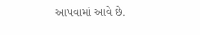આપવામાં આવે છે.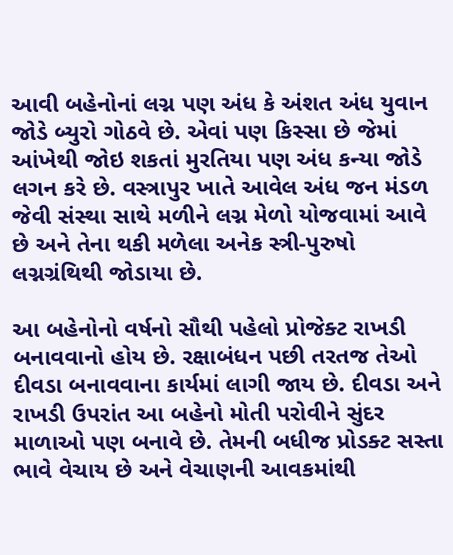આવી બહેનોનાં લગ્ન પણ અંધ કે અંશત અંધ યુવાન જોડે બ્યુરો ગોઠવે છે. એવાં પણ કિસ્સા છે જેમાં આંખેથી જોઇ શકતાં મુરતિયા પણ અંધ કન્યા જોડે લગન કરે છે. વસ્ત્રાપુર ખાતે આવેલ અંધ જન મંડળ જેવી સંસ્થા સાથે મળીને લગ્ન મેળો યોજવામાં આવે છે અને તેના થકી મળેલા અનેક સ્ત્રી-પુરુષો લગ્નગ્રંથિથી જોડાયા છે.

આ બહેનોનો વર્ષનો સૌથી પહેલો પ્રોજેક્ટ રાખડી બનાવવાનો હોય છે. રક્ષાબંધન પછી તરતજ તેઓ દીવડા બનાવવાના કાર્યમાં લાગી જાય છે. દીવડા અને રાખડી ઉપરાંત આ બહેનો મોતી પરોવીને સુંદર માળાઓ પણ બનાવે છે. તેમની બધીજ પ્રોડક્ટ સસ્તા ભાવે વેચાય છે અને વેચાણની આવકમાંથી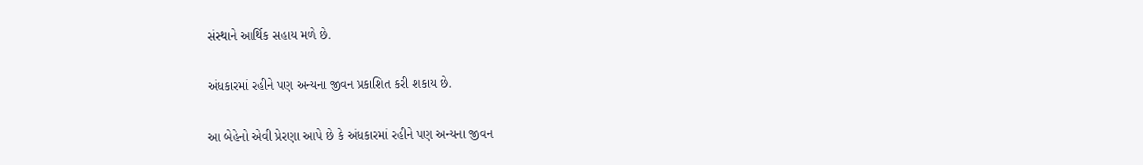સંસ્થાને આર્થિક સહાય મળે છે.

અંધકારમાં રહીને પણ અન્યના જીવન પ્રકાશિત કરી શકાય છે.

આ બેહેનો એવી પ્રેરણા આપે છે કે અંધકારમાં રહીને પણ અન્યના જીવન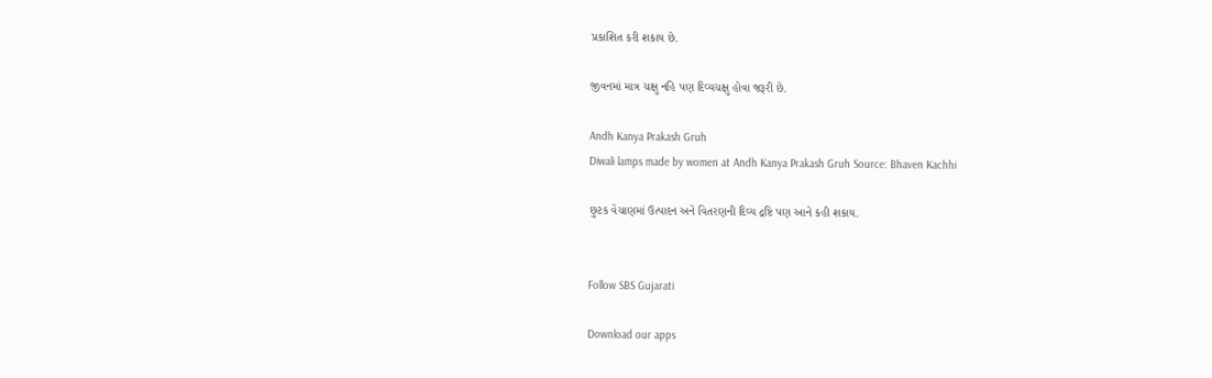પ્રકાશિત કરી શકાય છે.

જીવનમાં માત્ર ચક્ષુ નહિ પણ દિવ્યચક્ષુ હોવા જરૂરી છે.

Andh Kanya Prakash Gruh
Diwali lamps made by women at Andh Kanya Prakash Gruh Source: Bhaven Kachhi

છુટક વેચાણમાં ઉત્પાદન અને વિતરણની દિવ્ય દ્રષ્ટિ પણ આને કહી શકાય.


Follow SBS Gujarati

Download our apps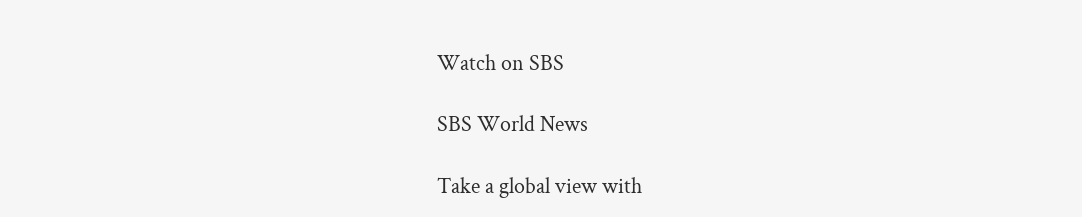Watch on SBS

SBS World News

Take a global view with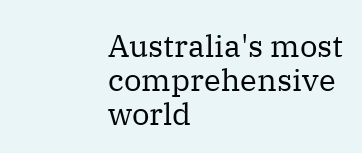Australia's most comprehensive world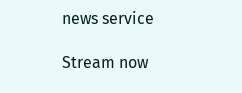news service

Stream now